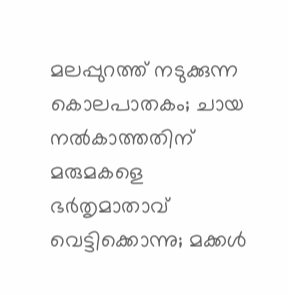മലപ്പുറത്ത് നടുക്കുന്ന കൊലപാതകം; ചായ നൽകാത്തതിന് മരുമകളെ ഭർതൃമാതാവ് വെട്ടിക്കൊന്നു; മക്കൾ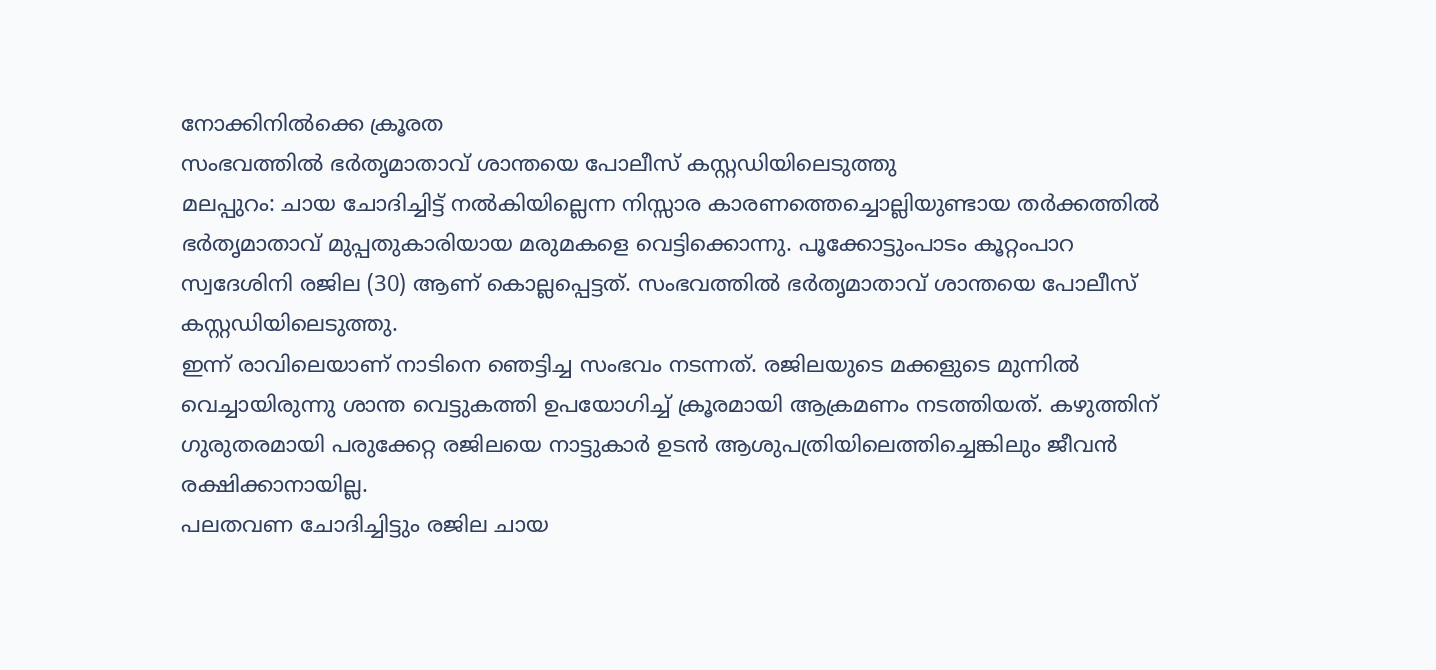നോക്കിനിൽക്കെ ക്രൂരത
സംഭവത്തിൽ ഭർതൃമാതാവ് ശാന്തയെ പോലീസ് കസ്റ്റഡിയിലെടുത്തു
മലപ്പുറം: ചായ ചോദിച്ചിട്ട് നൽകിയില്ലെന്ന നിസ്സാര കാരണത്തെച്ചൊല്ലിയുണ്ടായ തർക്കത്തിൽ ഭർതൃമാതാവ് മുപ്പതുകാരിയായ മരുമകളെ വെട്ടിക്കൊന്നു. പൂക്കോട്ടുംപാടം കൂറ്റംപാറ സ്വദേശിനി രജില (30) ആണ് കൊല്ലപ്പെട്ടത്. സംഭവത്തിൽ ഭർതൃമാതാവ് ശാന്തയെ പോലീസ് കസ്റ്റഡിയിലെടുത്തു.
ഇന്ന് രാവിലെയാണ് നാടിനെ ഞെട്ടിച്ച സംഭവം നടന്നത്. രജിലയുടെ മക്കളുടെ മുന്നിൽ വെച്ചായിരുന്നു ശാന്ത വെട്ടുകത്തി ഉപയോഗിച്ച് ക്രൂരമായി ആക്രമണം നടത്തിയത്. കഴുത്തിന് ഗുരുതരമായി പരുക്കേറ്റ രജിലയെ നാട്ടുകാർ ഉടൻ ആശുപത്രിയിലെത്തിച്ചെങ്കിലും ജീവൻ രക്ഷിക്കാനായില്ല.
പലതവണ ചോദിച്ചിട്ടും രജില ചായ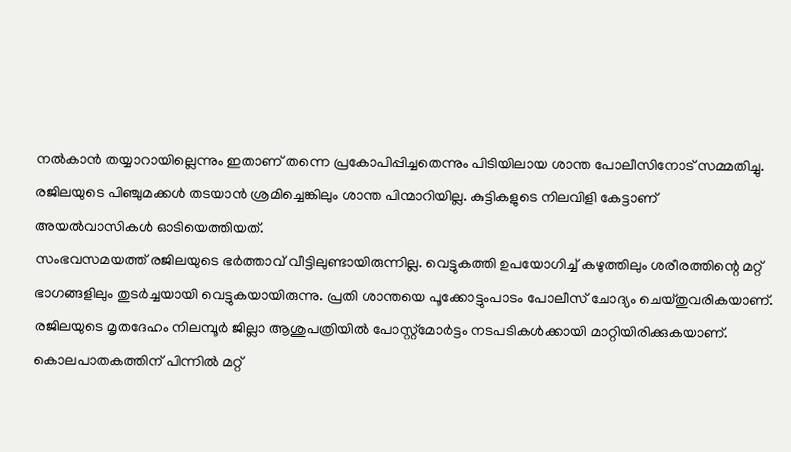നൽകാൻ തയ്യാറായില്ലെന്നും ഇതാണ് തന്നെ പ്രകോപിപ്പിച്ചതെന്നും പിടിയിലായ ശാന്ത പോലീസിനോട് സമ്മതിച്ചു. രജിലയുടെ പിഞ്ചുമക്കൾ തടയാൻ ശ്രമിച്ചെങ്കിലും ശാന്ത പിന്മാറിയില്ല. കുട്ടികളുടെ നിലവിളി കേട്ടാണ് അയൽവാസികൾ ഓടിയെത്തിയത്.
സംഭവസമയത്ത് രജിലയുടെ ഭർത്താവ് വീട്ടിലുണ്ടായിരുന്നില്ല. വെട്ടുകത്തി ഉപയോഗിച്ച് കഴുത്തിലും ശരീരത്തിന്റെ മറ്റ് ഭാഗങ്ങളിലും തുടർച്ചയായി വെട്ടുകയായിരുന്നു. പ്രതി ശാന്തയെ പൂക്കോട്ടുംപാടം പോലീസ് ചോദ്യം ചെയ്തുവരികയാണ്. രജിലയുടെ മൃതദേഹം നിലമ്പൂർ ജില്ലാ ആശുപത്രിയിൽ പോസ്റ്റ്മോർട്ടം നടപടികൾക്കായി മാറ്റിയിരിക്കുകയാണ്. കൊലപാതകത്തിന് പിന്നിൽ മറ്റ്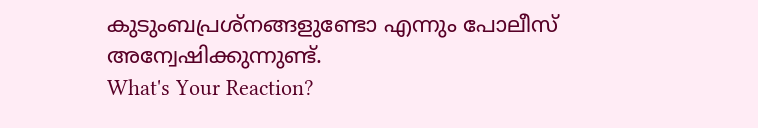കുടുംബപ്രശ്നങ്ങളുണ്ടോ എന്നും പോലീസ് അന്വേഷിക്കുന്നുണ്ട്.
What's Your Reaction?